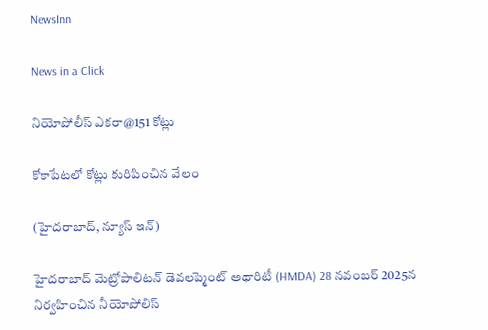NewsInn

News in a Click

నియోపోలీస్ ఎక‌రా@151 కోట్లు

కోకాపేటలో కోట్లు కురిపించిన వేలం

(హైదరాబాద్, న్యూస్ ఇన్)

హైదరాబాద్ మెట్రోపాలిటన్ డెవలప్మెంట్ అథారిటీ (HMDA) 28 నవంబర్ 2025న నిర్వహించిన నీయోపోలిస్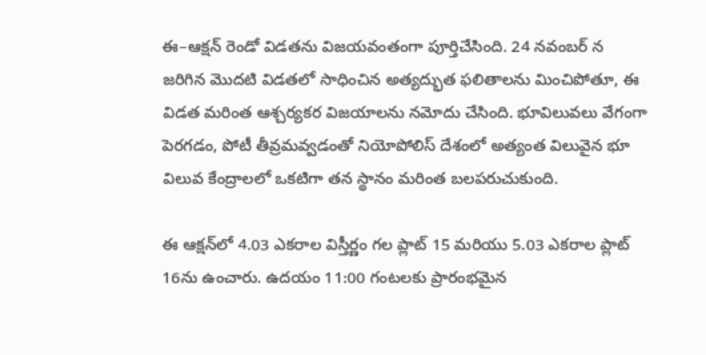ఈ–ఆక్షన్ రెండో విడతను విజయవంతంగా పూర్తిచేసింది. 24 నవంబర్‌ న జరిగిన మొదటి విడతలో సాధించిన అత్యద్భుత ఫలితాలను మించిపోతూ, ఈ విడత మరింత ఆశ్చర్యకర విజయాలను నమోదు చేసింది. భూవిలువలు వేగంగా పెరగడం, పోటీ తీవ్రమవ్వడంతో నియోపోలిస్ దేశంలో అత్యంత విలువైన భూ విలువ కేంద్రాలలో ఒకటిగా తన స్థానం మరింత బలపరుచుకుంది.

ఈ ఆక్షన్‌లో 4.03 ఎకరాల విస్తీర్ణం గల ప్లాట్ 15 మరియు 5.03 ఎకరాల ప్లాట్ 16ను ఉంచారు. ఉదయం 11:00 గంటలకు ప్రారంభమైన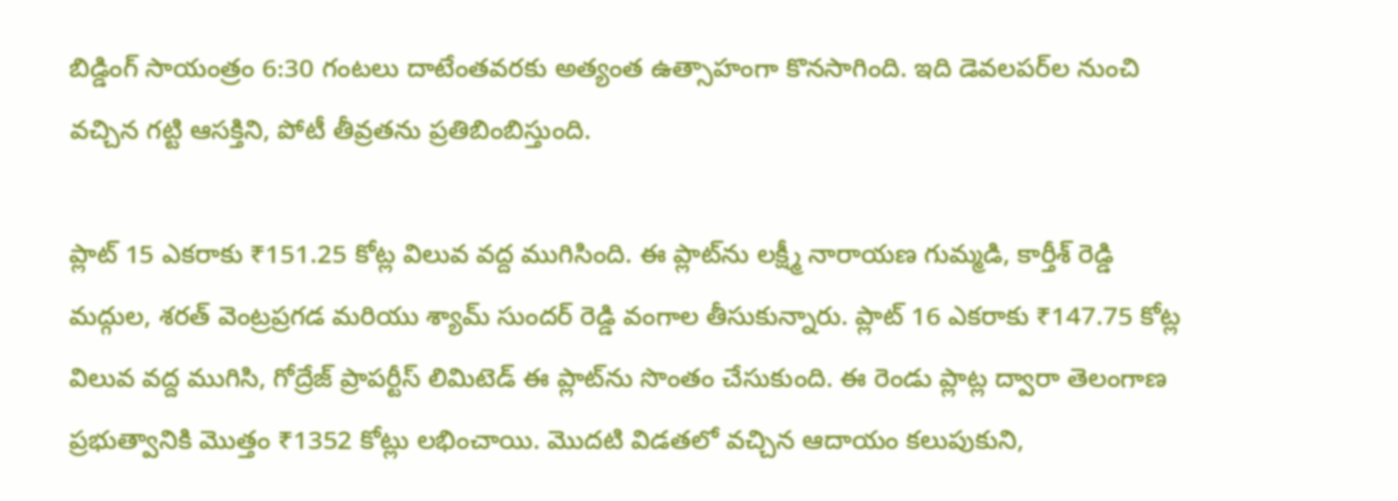బిడ్డింగ్ సాయంత్రం 6:30 గంటలు దాటేంతవరకు అత్యంత ఉత్సాహంగా కొనసాగింది. ఇది డెవలపర్‌ల నుంచి వచ్చిన గట్టి ఆసక్తిని, పోటీ తీవ్రతను ప్రతిబింబిస్తుంది.

ప్లాట్ 15 ఎకరాకు ₹151.25 కోట్ల విలువ వద్ద ముగిసింది. ఈ ప్లాట్‌ను లక్ష్మీ నారాయణ గుమ్మడి, కార్తీశ్ రెడ్డి మద్గుల, శరత్ వెంట్రప్రగడ మరియు శ్యామ్ సుందర్ రెడ్డి వంగాల తీసుకున్నారు. ప్లాట్ 16 ఎకరాకు ₹147.75 కోట్ల విలువ వద్ద ముగిసి, గోద్రేజ్ ప్రాపర్టీస్ లిమిటెడ్ ఈ ప్లాట్‌ను సొంతం చేసుకుంది. ఈ రెండు ప్లాట్ల ద్వారా తెలంగాణ ప్రభుత్వానికి మొత్తం ₹1352 కోట్లు లభించాయి. మొదటి విడతలో వచ్చిన ఆదాయం కలుపుకుని,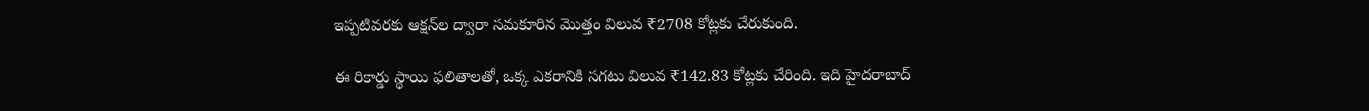ఇప్పటివరకు ఆక్షన్‌ల ద్వారా సమకూరిన మొత్తం విలువ ₹2708 కోట్లకు చేరుకుంది.

ఈ రికార్డు స్థాయి ఫలితాలతో, ఒక్క ఎకరానికి సగటు విలువ ₹142.83 కోట్లకు చేరింది. ఇది హైదరాబాద్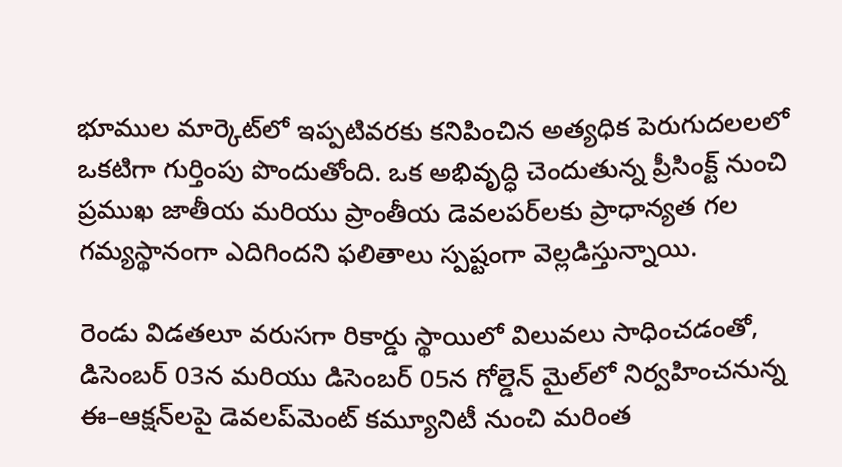భూముల మార్కెట్‌లో ఇప్పటివరకు కనిపించిన అత్యధిక పెరుగుదలలలో ఒకటిగా గుర్తింపు పొందుతోంది. ఒక అభివృద్ధి చెందుతున్న ప్రీసింక్ట్ నుంచి ప్రముఖ జాతీయ మరియు ప్రాంతీయ డెవలపర్‌లకు ప్రాధాన్యత గల గమ్యస్థానంగా ఎదిగిందని ఫలితాలు స్పష్టంగా వెల్లడిస్తున్నాయి.

రెండు విడతలూ వరుసగా రికార్డు స్థాయిలో విలువలు సాధించడంతో, డిసెంబర్ 03న మరియు డిసెంబర్ 05న గోల్డెన్ మైల్‌లో నిర్వహించనున్న ఈ–ఆక్షన్‌లపై డెవలప్‌మెంట్ కమ్యూనిటీ నుంచి మరింత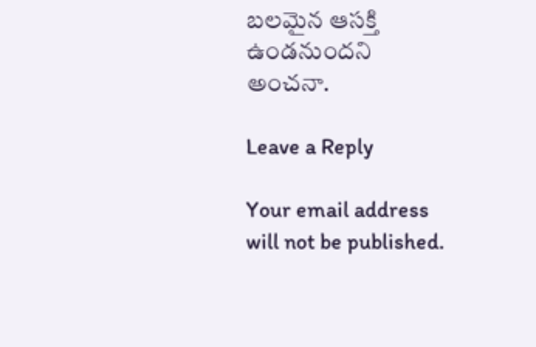బలమైన ఆసక్తి ఉండనుందని అంచనా.

Leave a Reply

Your email address will not be published.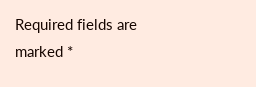Required fields are marked *